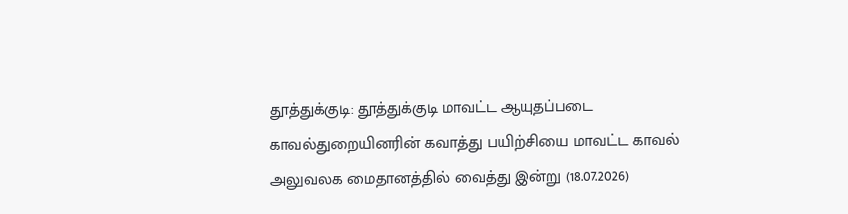தூத்துக்குடி: தூத்துக்குடி மாவட்ட ஆயுதப்படை காவல்துறையினரின் கவாத்து பயிற்சியை மாவட்ட காவல் அலுவலக மைதானத்தில் வைத்து இன்று (18.07.2026)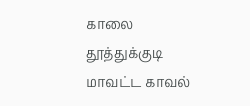காலை தூத்துக்குடி மாவட்ட காவல்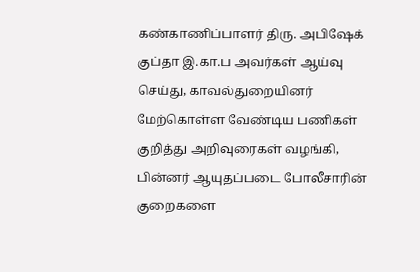கண்காணிப்பாளர் திரு. அபிஷேக் குப்தா இ.கா.ப அவர்கள் ஆய்வு செய்து, காவல்துறையினர் மேற்கொள்ள வேண்டிய பணிகள் குறித்து அறிவுரைகள் வழங்கி, பின்னர் ஆயுதப்படை போலீசாரின் குறைகளை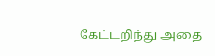கேட்டறிந்து அதை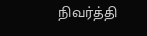நிவர்த்தி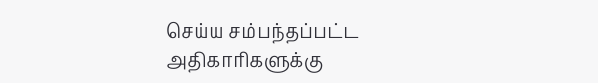செய்ய சம்பந்தப்பட்ட அதிகாரிகளுக்கு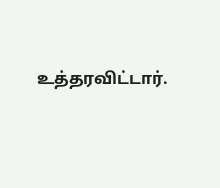உத்தரவிட்டார்.